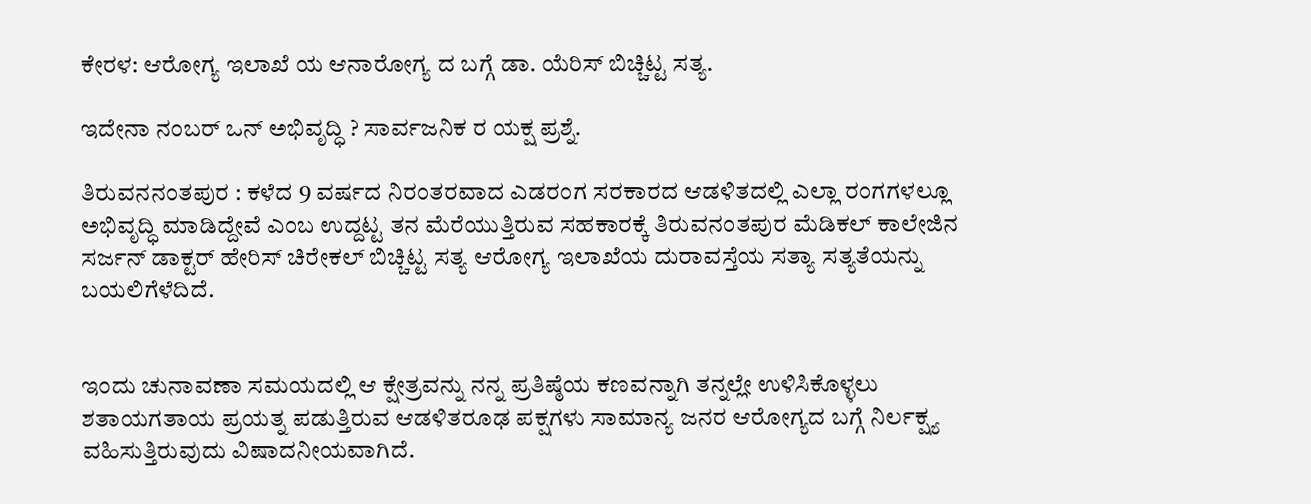ಕೇರಳ: ಆರೋಗ್ಯ ಇಲಾಖೆ ಯ ಆನಾರೋಗ್ಯ ದ ಬಗ್ಗೆ ಡಾ. ಯೆರಿಸ್ ಬಿಚ್ಚಿಟ್ಟ ಸತ್ಯ.

ಇದೇನಾ ನಂಬರ್ ಒನ್ ಅಭಿವೃದ್ಧಿ ? ಸಾರ್ವಜನಿಕ ರ ಯಕ್ಷ ಪ್ರಶ್ನೆ.

ತಿರುವನನಂತಪುರ : ಕಳೆದ 9 ವರ್ಷದ ನಿರಂತರವಾದ ಎಡರಂಗ ಸರಕಾರದ ಆಡಳಿತದಲ್ಲಿ ಎಲ್ಲಾ ರಂಗಗಳಲ್ಲೂ ಅಭಿವೃದ್ಧಿ ಮಾಡಿದ್ದೇವೆ ಎಂಬ ಉದ್ದಟ್ಟ ತನ ಮೆರೆಯುತ್ತಿರುವ ಸಹಕಾರಕ್ಕೆ ತಿರುವನಂತಪುರ ಮೆಡಿಕಲ್ ಕಾಲೇಜಿನ ಸರ್ಜನ್ ಡಾಕ್ಟರ್ ಹೇರಿಸ್ ಚಿರೇಕಲ್ ಬಿಚ್ಚಿಟ್ಟ ಸತ್ಯ ಆರೋಗ್ಯ ಇಲಾಖೆಯ ದುರಾವಸ್ತೆಯ ಸತ್ಯಾ ಸತ್ಯತೆಯನ್ನು ಬಯಲಿಗೆಳೆದಿದೆ.


ಇಂದು ಚುನಾವಣಾ ಸಮಯದಲ್ಲಿ ಆ ಕ್ಷೇತ್ರವನ್ನು ನನ್ನ ಪ್ರತಿಷ್ಠೆಯ ಕಣವನ್ನಾಗಿ ತನ್ನಲ್ಲೇ ಉಳಿಸಿಕೊಳ್ಳಲು ಶತಾಯಗತಾಯ ಪ್ರಯತ್ನ ಪಡುತ್ತಿರುವ ಆಡಳಿತರೂಢ ಪಕ್ಷಗಳು ಸಾಮಾನ್ಯ ಜನರ ಆರೋಗ್ಯದ ಬಗ್ಗೆ ನಿರ್ಲಕ್ಷ್ಯ ವಹಿಸುತ್ತಿರುವುದು ವಿಷಾದನೀಯವಾಗಿದೆ.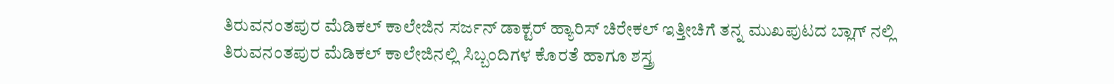ತಿರುವನಂತಪುರ ಮೆಡಿಕಲ್ ಕಾಲೇಜಿನ ಸರ್ಜನ್ ಡಾಕ್ಟರ್ ಹ್ಯಾರಿಸ್ ಚಿರೇಕಲ್ ಇತ್ತೀಚಿಗೆ ತನ್ನ ಮುಖಪುಟದ ಬ್ಲಾಗ್ ನಲ್ಲಿ ತಿರುವನಂತಪುರ ಮೆಡಿಕಲ್ ಕಾಲೇಜಿನಲ್ಲಿ ಸಿಬ್ಬಂದಿಗಳ ಕೊರತೆ ಹಾಗೂ ಶಸ್ತ್ರ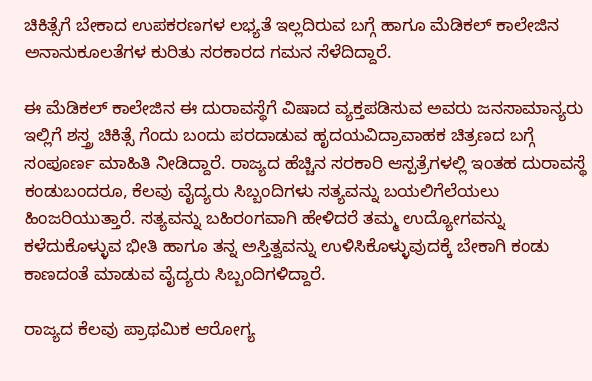ಚಿಕಿತ್ಸೆಗೆ ಬೇಕಾದ ಉಪಕರಣಗಳ ಲಭ್ಯತೆ ಇಲ್ಲದಿರುವ ಬಗ್ಗೆ ಹಾಗೂ ಮೆಡಿಕಲ್ ಕಾಲೇಜಿನ ಅನಾನುಕೂಲತೆಗಳ ಕುರಿತು ಸರಕಾರದ ಗಮನ ಸೆಳೆದಿದ್ದಾರೆ.

ಈ ಮೆಡಿಕಲ್ ಕಾಲೇಜಿನ ಈ ದುರಾವಸ್ಥೆಗೆ ವಿಷಾದ ವ್ಯಕ್ತಪಡಿಸುವ ಅವರು ಜನಸಾಮಾನ್ಯರು ಇಲ್ಲಿಗೆ ಶಸ್ತ್ರ ಚಿಕಿತ್ಸೆ ಗೆಂದು ಬಂದು ಪರದಾಡುವ ಹೃದಯವಿದ್ರಾವಾಹಕ ಚಿತ್ರಣದ ಬಗ್ಗೆ ಸಂಪೂರ್ಣ ಮಾಹಿತಿ ನೀಡಿದ್ದಾರೆ. ರಾಜ್ಯದ ಹೆಚ್ಚಿನ ಸರಕಾರಿ ಆಸ್ಪತ್ರೆಗಳಲ್ಲಿ ಇಂತಹ ದುರಾವಸ್ಥೆ ಕಂಡುಬಂದರೂ, ಕೆಲವು ವೈದ್ಯರು ಸಿಬ್ಬಂದಿಗಳು ಸತ್ಯವನ್ನು ಬಯಲಿಗೆಲೆಯಲು ಹಿಂಜರಿಯುತ್ತಾರೆ. ಸತ್ಯವನ್ನು ಬಹಿರಂಗವಾಗಿ ಹೇಳಿದರೆ ತಮ್ಮ ಉದ್ಯೋಗವನ್ನು ಕಳೆದುಕೊಳ್ಳುವ ಭೀತಿ ಹಾಗೂ ತನ್ನ ಅಸ್ತಿತ್ವವನ್ನು ಉಳಿಸಿಕೊಳ್ಳುವುದಕ್ಕೆ ಬೇಕಾಗಿ ಕಂಡು ಕಾಣದಂತೆ ಮಾಡುವ ವೈದ್ಯರು ಸಿಬ್ಬಂದಿಗಳಿದ್ದಾರೆ.

ರಾಜ್ಯದ ಕೆಲವು ಪ್ರಾಥಮಿಕ ಆರೋಗ್ಯ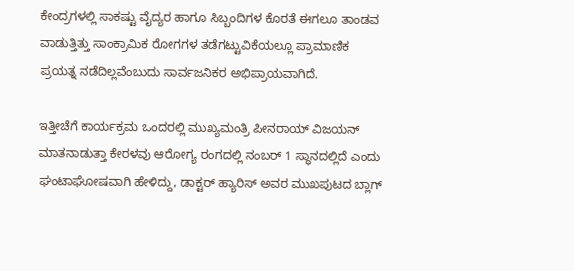ಕೇಂದ್ರಗಳಲ್ಲಿ ಸಾಕಷ್ಟು ವೈದ್ಯರ ಹಾಗೂ ಸಿಬ್ಬಂದಿಗಳ ಕೊರತೆ ಈಗಲೂ ತಾಂಡವ ವಾಡುತ್ತಿತ್ತು ಸಾಂಕ್ರಾಮಿಕ ರೋಗಗಳ ತಡೆಗಟ್ಟುವಿಕೆಯಲ್ಲೂ ಪ್ರಾಮಾಣಿಕ ಪ್ರಯತ್ನ ನಡೆದಿಲ್ಲವೆಂಬುದು ಸಾರ್ವಜನಿಕರ ಅಭಿಪ್ರಾಯವಾಗಿದೆ.

ಇತ್ತೀಚೆಗೆ ಕಾರ್ಯಕ್ರಮ ಒಂದರಲ್ಲಿ ಮುಖ್ಯಮಂತ್ರಿ ಪೀನರಾಯ್ ವಿಜಯನ್ ಮಾತನಾಡುತ್ತಾ ಕೇರಳವು ಆರೋಗ್ಯ ರಂಗದಲ್ಲಿ ನಂಬರ್ 1 ಸ್ಥಾನದಲ್ಲಿದೆ ಎಂದು ಘಂಟಾಘೋಷವಾಗಿ ಹೇಳಿದ್ದು, ಡಾಕ್ಟರ್ ಹ್ಯಾರಿಸ್ ಅವರ ಮುಖಪುಟದ ಬ್ಲಾಗ್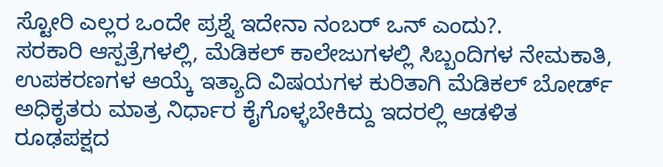ಸ್ಟೋರಿ ಎಲ್ಲರ ಒಂದೇ ಪ್ರಶ್ನೆ ಇದೇನಾ ನಂಬರ್ ಒನ್ ಎಂದು?.
ಸರಕಾರಿ ಆಸ್ಪತ್ರೆಗಳಲ್ಲಿ, ಮೆಡಿಕಲ್ ಕಾಲೇಜುಗಳಲ್ಲಿ ಸಿಬ್ಬಂದಿಗಳ ನೇಮಕಾತಿ, ಉಪಕರಣಗಳ ಆಯ್ಕೆ ಇತ್ಯಾದಿ ವಿಷಯಗಳ ಕುರಿತಾಗಿ ಮೆಡಿಕಲ್ ಬೋರ್ಡ್ ಅಧಿಕೃತರು ಮಾತ್ರ ನಿರ್ಧಾರ ಕೈಗೊಳ್ಳಬೇಕಿದ್ದು ಇದರಲ್ಲಿ ಆಡಳಿತ ರೂಢಪಕ್ಷದ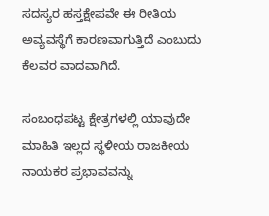ಸದಸ್ಯರ ಹಸ್ತಕ್ಷೇಪವೇ ಈ ರೀತಿಯ ಅವ್ಯವಸ್ಥೆಗೆ ಕಾರಣವಾಗುತ್ತಿದೆ ಎಂಬುದು ಕೆಲವರ ವಾದವಾಗಿದೆ.

ಸಂಬಂಧಪಟ್ಟ ಕ್ಷೇತ್ರಗಳಲ್ಲಿ ಯಾವುದೇ ಮಾಹಿತಿ ಇಲ್ಲದ ಸ್ಥಳೀಯ ರಾಜಕೀಯ ನಾಯಕರ ಪ್ರಭಾವವನ್ನು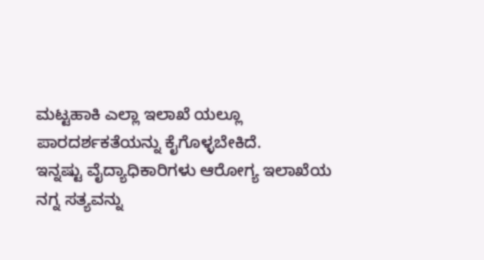ಮಟ್ಟಹಾಕಿ ಎಲ್ಲಾ ಇಲಾಖೆ ಯಲ್ಲೂ ಪಾರದರ್ಶಕತೆಯನ್ನು ಕೈಗೊಳ್ಳಬೇಕಿದೆ.
ಇನ್ನಷ್ಟು ವೈದ್ಯಾಧಿಕಾರಿಗಳು ಆರೋಗ್ಯ ಇಲಾಖೆಯ ನಗ್ನ ಸತ್ಯವನ್ನು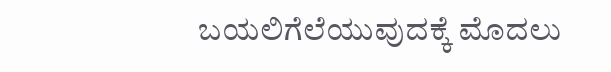ಬಯಲಿಗೆಲೆಯುವುದಕ್ಕೆ ಮೊದಲು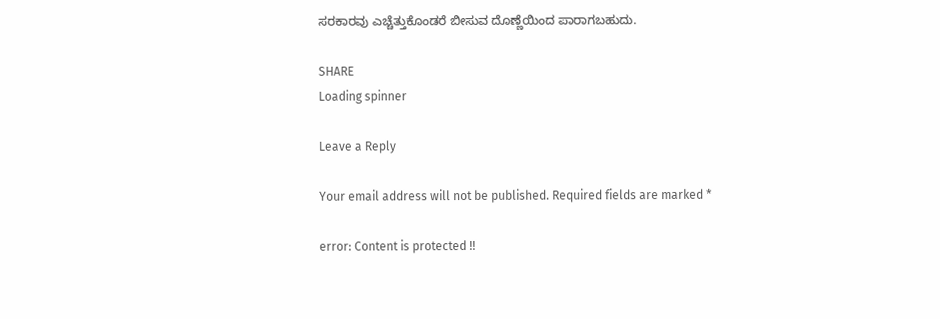ಸರಕಾರವು ಎಚ್ಚೆತ್ತುಕೊಂಡರೆ ಬೀಸುವ ದೊಣ್ಣೆಯಿಂದ ಪಾರಾಗಬಹುದು.

SHARE
Loading spinner

Leave a Reply

Your email address will not be published. Required fields are marked *

error: Content is protected !!